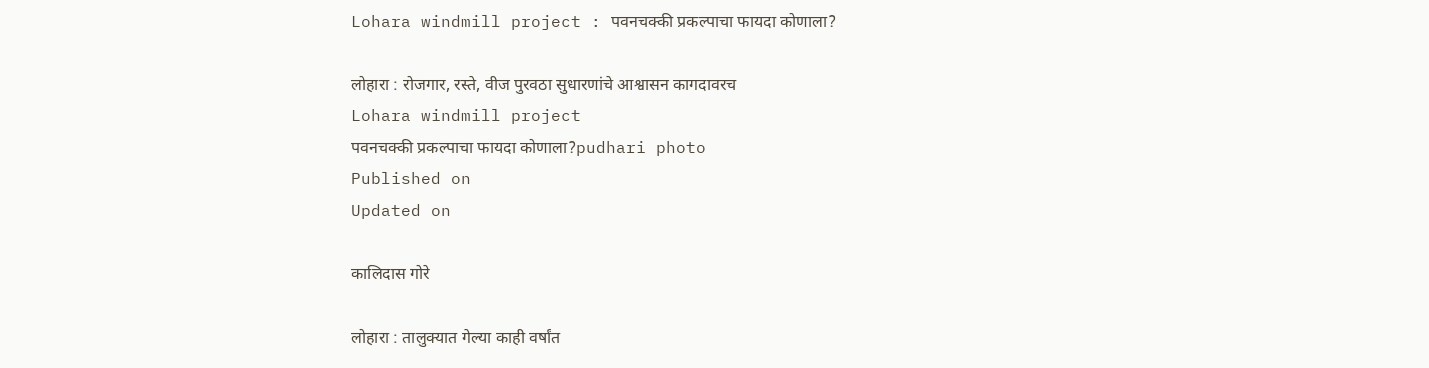Lohara windmill project : पवनचक्की प्रकल्पाचा फायदा कोणाला?

लोहारा : रोजगार, रस्ते, वीज पुरवठा सुधारणांचे आश्वासन कागदावरच
Lohara windmill project
पवनचक्की प्रकल्पाचा फायदा कोणाला?pudhari photo
Published on
Updated on

कालिदास गोरे

लोहारा : तालुक्यात गेल्या काही वर्षांत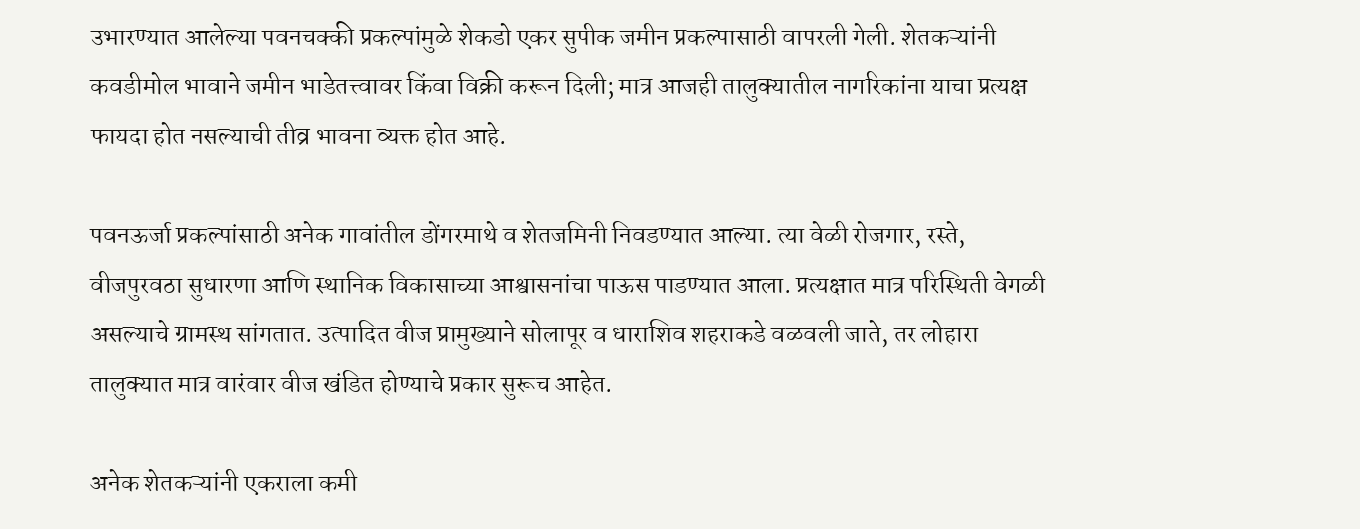उभारण्यात आलेल्या पवनचक्की प्रकल्पांमुळे शेकडो एकर सुपीक जमीन प्रकल्पासाठी वापरली गेली. शेतकऱ्यांनी कवडीमोल भावाने जमीन भाडेतत्त्वावर किंवा विक्री करून दिली; मात्र आजही तालुक्यातील नागरिकांना याचा प्रत्यक्ष फायदा होत नसल्याची तीव्र भावना व्यक्त होत आहे.

पवनऊर्जा प्रकल्पांसाठी अनेक गावांतील डोंगरमाथे व शेतजमिनी निवडण्यात आल्या. त्या वेळी रोजगार, रस्ते, वीजपुरवठा सुधारणा आणि स्थानिक विकासाच्या आश्वासनांचा पाऊस पाडण्यात आला. प्रत्यक्षात मात्र परिस्थिती वेगळी असल्याचे ग्रामस्थ सांगतात. उत्पादित वीज प्रामुख्याने सोलापूर व धाराशिव शहराकडे वळवली जाते, तर लोहारा तालुक्यात मात्र वारंवार वीज खंडित होण्याचे प्रकार सुरूच आहेत.

अनेक शेतकऱ्यांनी एकराला कमी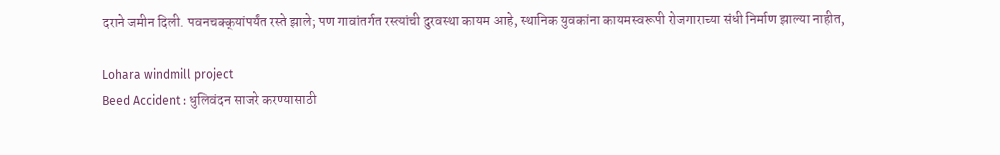दराने जमीन दिली. पवनचक्क्‌‍यांपर्यंत रस्ते झाले; पण गावांतर्गत रस्त्यांची दुरवस्था कायम आहे, स्थानिक युवकांना कायमस्वरूपी रोजगाराच्या संधी निर्माण झाल्या नाहीत,

Lohara windmill project
Beed Accident : धुलिवंदन साजरे करण्यासाठी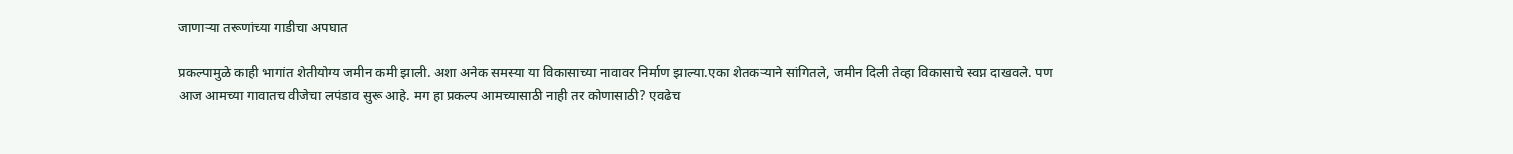जाणाऱ्या तरूणांच्या गाडीचा अपघात

प्रकल्पामुळे काही भागांत शेतीयोग्य जमीन कमी झाली. अशा अनेक समस्या या विकासाच्या नावावर निर्माण झाल्या.एका शेतकऱ्याने सांगितले, जमीन दिली तेव्हा विकासाचे स्वप्न दाखवले. पण आज आमच्या गावातच वीजेचा लपंडाव सुरू आहे. मग हा प्रकल्प आमच्यासाठी नाही तर कोणासाठी? एवढेच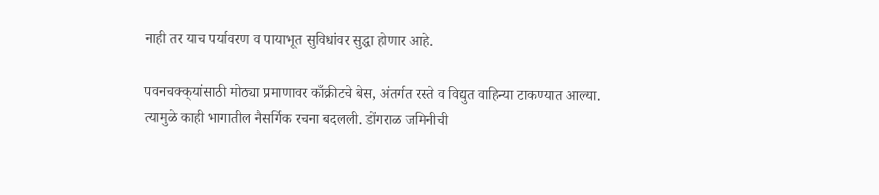नाही तर याच पर्यावरण व पायाभूत सुविधांवर सुद्धा होणार आहे.

पवनचक्क्‌‍यांसाठी मोठ्या प्रमाणावर काँक्रीटचे बेस, अंतर्गत रस्ते व विद्युत वाहिन्या टाकण्यात आल्या. त्यामुळे काही भागातील नैसर्गिक रचना बदलली. डोंगराळ जमिनीची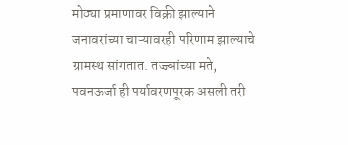मोठ्या प्रमाणावर विक्री झाल्याने जनावरांच्या चाऱ्यावरही परिणाम झाल्याचे ग्रामस्थ सांगतात. तज्ज्ञांच्या मते, पवनऊर्जा ही पर्यावरणपूरक असली तरी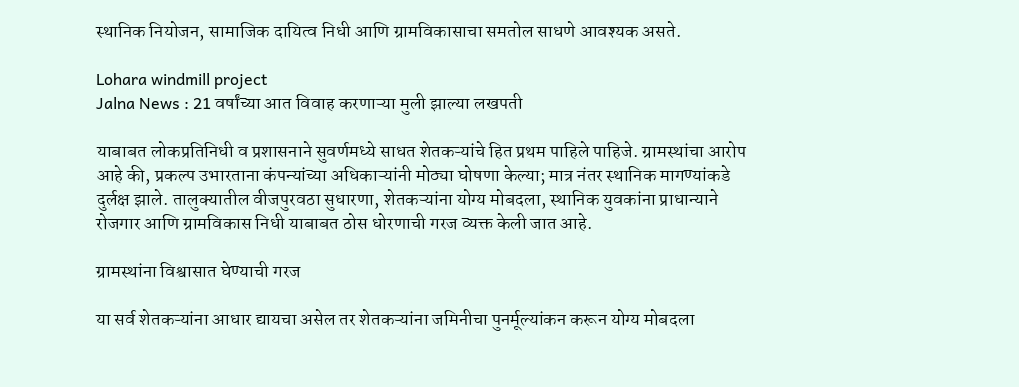स्थानिक नियोजन, सामाजिक दायित्व निधी आणि ग्रामविकासाचा समतोल साधणे आवश्यक असते.

Lohara windmill project
Jalna News : 21 वर्षांच्या आत विवाह करणाऱ्या मुली झाल्या लखपती

याबाबत लोकप्रतिनिधी व प्रशासनाने सुवर्णमध्ये साधत शेतकऱ्यांचे हित प्रथम पाहिले पाहिजे. ग्रामस्थांचा आरोप आहे की, प्रकल्प उभारताना कंपन्यांच्या अधिकाऱ्यांनी मोठ्या घोषणा केल्या; मात्र नंतर स्थानिक मागण्यांकडे दुर्लक्ष झाले. तालुक्यातील वीजपुरवठा सुधारणा, शेतकऱ्यांना योग्य मोबदला, स्थानिक युवकांना प्राधान्याने रोजगार आणि ग्रामविकास निधी याबाबत ठोस धोरणाची गरज व्यक्त केली जात आहे.

ग्रामस्थांना विश्वासात घेण्याची गरज

या सर्व शेतकऱ्यांना आधार द्यायचा असेल तर शेतकऱ्यांना जमिनीचा पुनर्मूल्यांकन करून योग्य मोबदला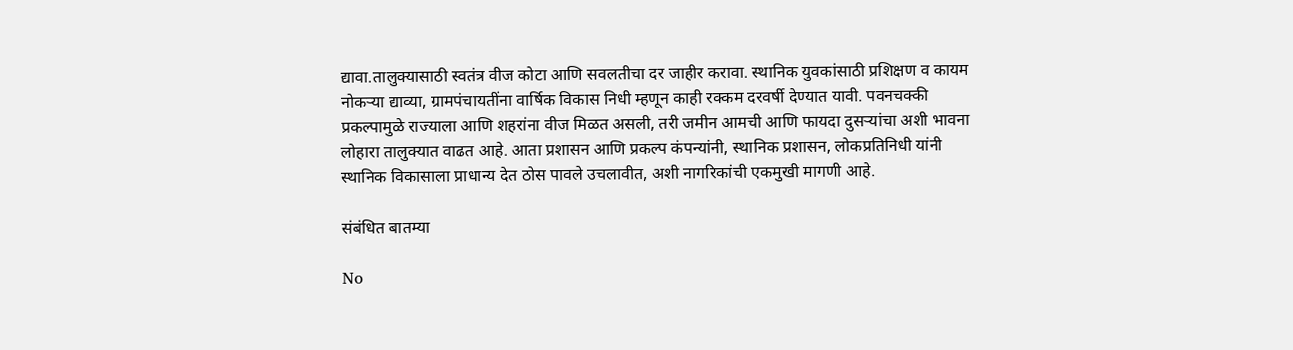द्यावा.तालुक्यासाठी स्वतंत्र वीज कोटा आणि सवलतीचा दर जाहीर करावा. स्थानिक युवकांसाठी प्रशिक्षण व कायम नोकऱ्या द्याव्या, ग्रामपंचायतींना वार्षिक विकास निधी म्हणून काही रक्कम दरवर्षी देण्यात यावी. पवनचक्की प्रकल्पामुळे राज्याला आणि शहरांना वीज मिळत असली, तरी जमीन आमची आणि फायदा दुसऱ्यांचा अशी भावना लोहारा तालुक्यात वाढत आहे. आता प्रशासन आणि प्रकल्प कंपन्यांनी, स्थानिक प्रशासन, लोकप्रतिनिधी यांनी स्थानिक विकासाला प्राधान्य देत ठोस पावले उचलावीत, अशी नागरिकांची एकमुखी मागणी आहे.

संबंधित बातम्या

No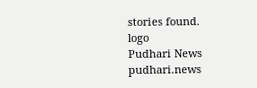stories found.
logo
Pudhari News
pudhari.news